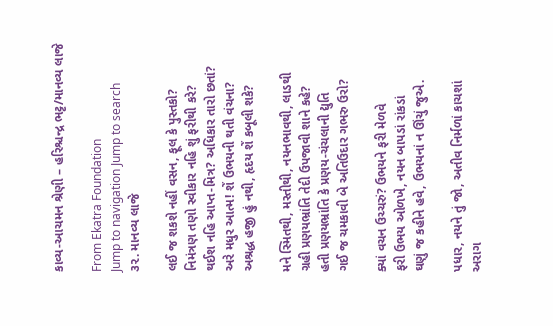કાવ્ય-આચમન શ્રેણી – હરિશ્ચન્દ્ર ભટ્ટ/માનવ્ય લાજે

From Ekatra Foundation
Jump to navigation Jump to search
૩૨. માનવ્ય લાજે

લઈ જ શકશે નહીં વસન, ફૂલ કે પુસ્તકો?
નિમંત્રણ તણો સ્વીકાર નહિ શું ફરીથી કરે?
થઈશ નહિ આપ્ત-મિત્ર? અધિકાર તારો છતાં?
અરે મધુર આત્મ! શેં ઉભયની થતી વંચના?
અશ્રદ્ધ હજી હું નથી, હૃદય શેં કબૂલી શકે?

મને સ્મિતથી, મસ્તીથી, નયનભાવથી, લાડથી
ગ્રહી પ્રણયભ્રાંતિ તેદી ઉપજાવી શાને કહે?
હતી પ્રણયભ્રાંતિ કે પ્રણય-ચંચલાની દ્યુતિ
ગઈ જ ચમકાવી બે અતિઉદાર ગભરુ ઉરો?

ક્યાં વચન ઉચ્ચરું? ઉભયને ફરી મેળવે
ફરી ઉભય ઓળખે, નયન બાપડાં રાંકડાં
ઘણું જ કહીને હવે, ઉભયનાં ન ઊંચું જુએ.

પધાર, નયને તું જો, અતીવ નિર્મળાં કાચશાં
અરાગ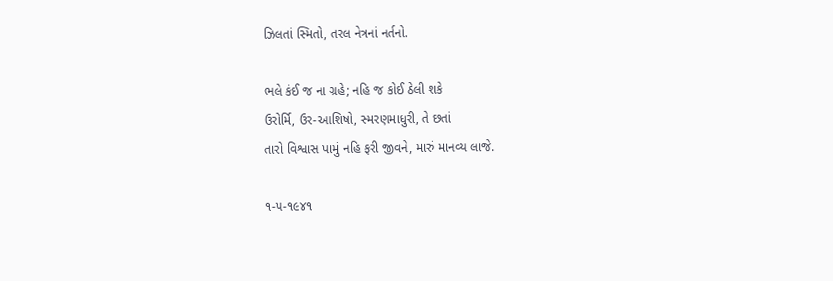ઝિલતાં સ્મિતો, તરલ નેત્રનાં નર્તનો.

ભલે કંઈ જ ના ગ્રહે; નહિ જ કોઈ ઠેલી શકે
ઉરોર્મિ, ઉર-આશિષો, સ્મરણમાધુરી, તે છતાં
તારો વિશ્વાસ પામું નહિ ફરી જીવને, મારું માનવ્ય લાજે.

૧-૫-૧૯૪૧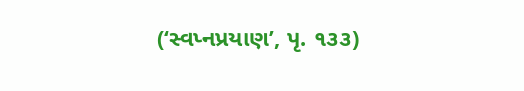(‘સ્વપ્નપ્રયાણ’, પૃ. ૧૩૩)